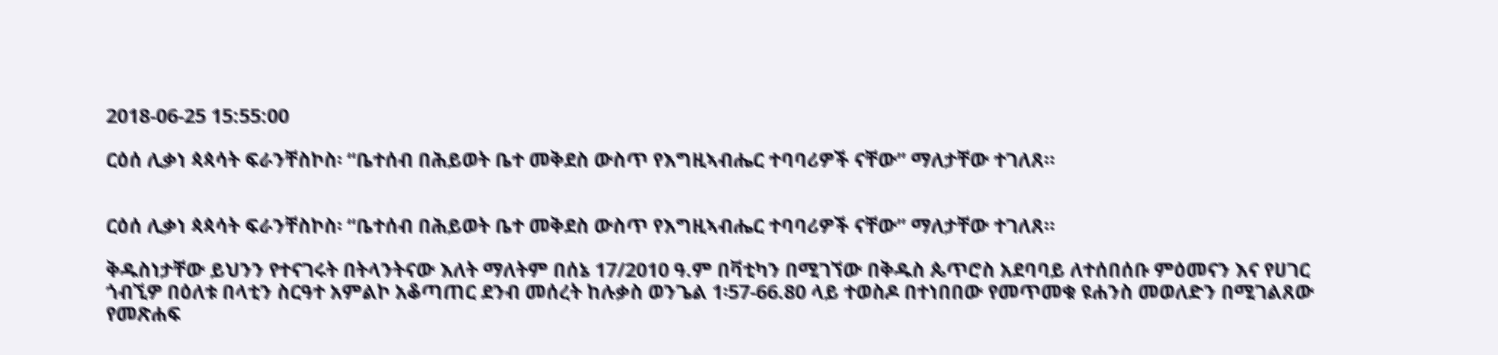2018-06-25 15:55:00

ርዕሰ ሊቃነ ጳጳሳት ፍራንቸስኮስ፡ “ቤተሰብ በሕይወት ቤተ መቅደስ ውስጥ የእግዚኣብሔር ተባባሪዎች ናቸው” ማለታቸው ተገለጸ።


ርዕሰ ሊቃነ ጳጳሳት ፍራንቸስኮስ፡ “ቤተሰብ በሕይወት ቤተ መቅደስ ውስጥ የእግዚኣብሔር ተባባሪዎች ናቸው” ማለታቸው ተገለጸ።

ቅዱስነታቸው ይህንን የተናገሩት በትላንትናው እለት ማለትም በሰኔ 17/2010 ዓ.ም በቫቲካን በሚገኘው በቅዱስ ጴጥሮስ አደባባይ ለተሰበሰቡ ምዕመናን እና የሀገር ጎብኚዎ በዕለቱ በላቲን ስርዓተ አምልኮ አቆጣጠር ደንብ መሰረት ከሉቃስ ወንጌል 1፡57-66.80 ላይ ተወስዶ በተነበበው የመጥመቁ ዩሐንስ መወለድን በሚገልጸው የመጽሐፍ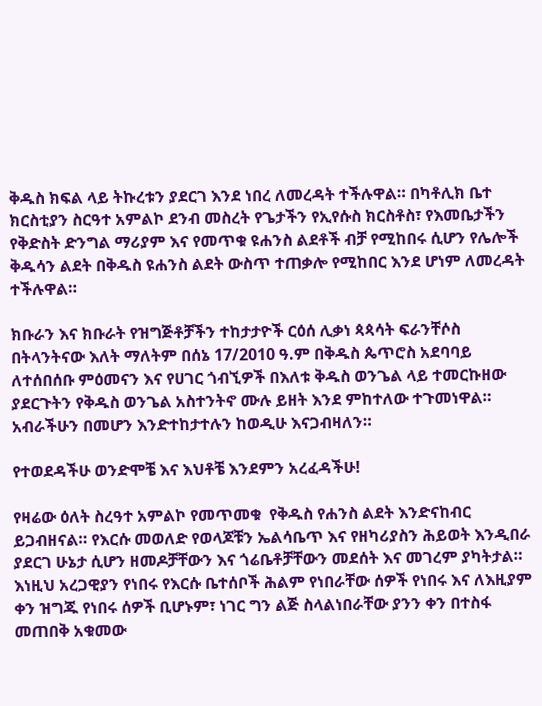ቅዱስ ክፍል ላይ ትኩረቱን ያደርገ እንደ ነበረ ለመረዳት ተችሉዋል። በካቶሊክ ቤተ ክርስቲያን ስርዓተ አምልኮ ደንብ መስረት የጌታችን የኢየሱስ ክርስቶስ፣ የእመቤታችን የቅድስት ድንግል ማሪያም እና የመጥቁ ዩሐንስ ልደቶች ብቻ የሚከበሩ ሲሆን የሌሎች ቅዱሳን ልደት በቅዱስ ዩሐንስ ልደት ውስጥ ተጠቃሎ የሚከበር እንደ ሆነም ለመረዳት ተችሉዋል።

ክቡራን እና ክቡራት የዝግጅቶቻችን ተከታታዮች ርዕሰ ሊቃነ ጳጳሳት ፍራንቸሶስ በትላንትናው እለት ማለትም በሰኔ 17/2010 ዓ.ም በቅዱስ ጴጥሮስ አደባባይ ለተሰበሰቡ ምዕመናን እና የሀገር ጎብኚዎች በእለቱ ቅዱስ ወንጌል ላይ ተመርኩዘው ያደርጉትን የቅዱስ ወንጌል አስተንትኖ ሙሉ ይዘት እንደ ምከተለው ተጉመነዋል።  አብራችሁን በመሆን እንድተከታተሉን ከወዲሁ እናጋብዛለን።

የተወደዳችሁ ወንድሞቼ እና እህቶቼ እንደምን አረፈዳችሁ!

የዛሬው ዕለት ስረዓተ አምልኮ የመጥመቁ  የቅዱስ የሐንስ ልደት እንድናከብር ይጋብዘናል። የእርሱ መወለድ የወላጆቹን ኤልሳቤጥ እና የዘካሪያስን ሕይወት እንዲበራ ያደርገ ሁኔታ ሲሆን ዘመዶቻቸውን እና ጎሬቤቶቻቸውን መደሰት እና መገረም ያካትታል። እነዚህ አረጋዊያን የነበሩ የእርሱ ቤተሰቦች ሕልም የነበራቸው ሰዎች የነበሩ እና ለእዚያም ቀን ዝግጁ የነበሩ ሰዎች ቢሆኑም፣ ነገር ግን ልጅ ስላልነበራቸው ያንን ቀን በተስፋ መጠበቅ አቁመው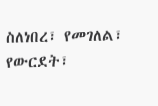ስለነበረ፣ የመገለል፣ የውርደት፣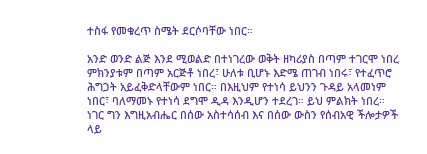ተስፋ የመቁረጥ ስሜት ደርሶባቸው ነበር።

አንድ ወንድ ልጅ እንደ ሚወልድ በተነገረው ወቅት ዘካሪያስ በጣም ተገርሞ ነበረ ምክንያቱም በጣም አርጅቶ ነበረ፣ ሁለቱ ቢሆኑ እድሜ ጠገብ ነበሩ፣ የተፈጥሮ ሕግጋት አይፈቅድላቸውም ነበር። በእዚህም የተነሳ ይህንን ጉዳይ አላመነም ነበር፣ ባለማመኑ የተነሳ ደግሞ ዲዳ እንዲሆን ተደረገ። ይህ ምልክት ነበረ። ነገር ግን እግዚአብሔር በሰው አስተሳሰብ እና በሰው ውስን የሰብአዊ ችሎታዎች ላይ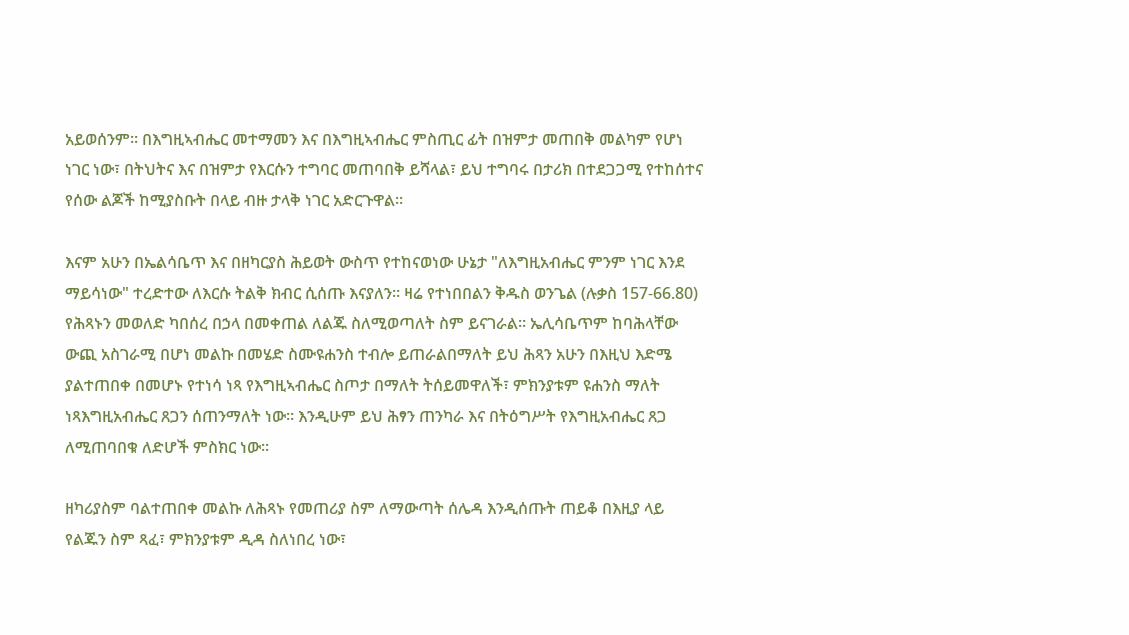አይወሰንም። በእግዚኣብሔር መተማመን እና በእግዚኣብሔር ምስጢር ፊት በዝምታ መጠበቅ መልካም የሆነ ነገር ነው፣ በትህትና እና በዝምታ የእርሱን ተግባር መጠባበቅ ይሻላል፣ ይህ ተግባሩ በታሪክ በተደጋጋሚ የተከሰተና የሰው ልጆች ከሚያስቡት በላይ ብዙ ታላቅ ነገር አድርጉዋል።

እናም አሁን በኤልሳቤጥ እና በዘካርያስ ሕይወት ውስጥ የተከናወነው ሁኔታ "ለእግዚአብሔር ምንም ነገር እንደ ማይሳነው" ተረድተው ለእርሱ ትልቅ ክብር ሲሰጡ እናያለን። ዛሬ የተነበበልን ቅዱስ ወንጌል (ሉቃስ 157-66.80) የሕጻኑን መወለድ ካበሰረ በኃላ በመቀጠል ለልጁ ስለሚወጣለት ስም ይናገራል። ኤሊሳቤጥም ከባሕላቸው ውጪ አስገራሚ በሆነ መልኩ በመሄድ ስሙዩሐንስ ተብሎ ይጠራልበማለት ይህ ሕጻን አሁን በእዚህ እድሜ ያልተጠበቀ በመሆኑ የተነሳ ነጻ የእግዚኣብሔር ስጦታ በማለት ትሰይመዋለች፣ ምክንያቱም ዩሐንስ ማለት ነጻእግዚአብሔር ጸጋን ሰጠንማለት ነው። እንዲሁም ይህ ሕፃን ጠንካራ እና በትዕግሥት የእግዚአብሔር ጸጋ ለሚጠባበቁ ለድሆች ምስክር ነው።

ዘካሪያስም ባልተጠበቀ መልኩ ለሕጻኑ የመጠሪያ ስም ለማውጣት ሰሌዳ እንዲሰጡት ጠይቆ በእዚያ ላይ የልጁን ስም ጻፈ፣ ምክንያቱም ዲዳ ስለነበረ ነው፣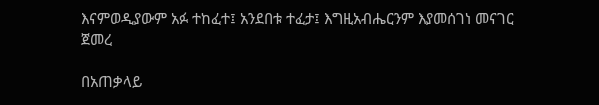እናምወዲያውም አፉ ተከፈተ፤ አንደበቱ ተፈታ፤ እግዚአብሔርንም እያመሰገነ መናገር ጀመረ

በአጠቃላይ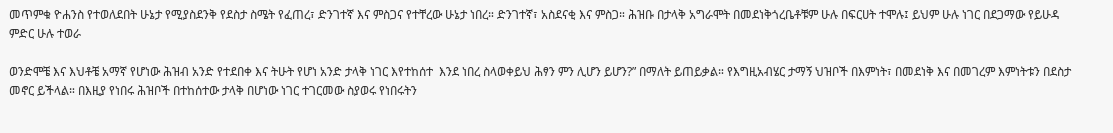መጥምቁ ዮሐንስ የተወለደበት ሁኔታ የሚያስደንቅ የደስታ ስሜት የፈጠረ፣ ድንገተኛ እና ምስጋና የተቸረው ሁኔታ ነበረ። ድንገተኛ፣ አስደናቂ እና ምስጋ። ሕዝቡ በታላቅ አግራሞት በመደነቅጎረቤቶቹም ሁሉ በፍርሀት ተሞሉ፤ ይህም ሁሉ ነገር በደጋማው የይሁዳ ምድር ሁሉ ተወራ

ወንድሞቼ እና እህቶቼ አማኛ የሆነው ሕዝብ አንድ የተደበቀ እና ትሁት የሆነ አንድ ታላቅ ነገር እየተከሰተ  እንደ ነበረ ስላወቀይህ ሕፃን ምን ሊሆን ይሆን?” በማለት ይጠይቃል። የእግዚአብሄር ታማኝ ህዝቦች በእምነት፣ በመደነቅ እና በመገረም እምነትቱን በደስታ መኖር ይችላል። በእዚያ የነበሩ ሕዝቦች በተከሰተው ታላቅ በሆነው ነገር ተገርመው ስያወሩ የነበሩትን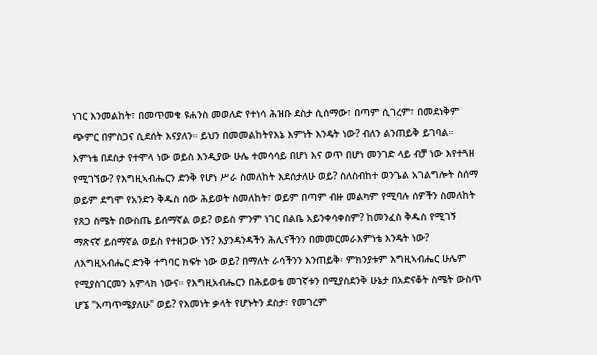ነገር እንመልከት፣ በመጥመቁ ዩሐንስ መወለድ የተነሳ ሕዝቡ ደስታ ሲሰማው፣ በጣም ሲገረም፣ በመደነቅም ጭምር በምስጋና ሲደሰት እናያለን። ይህን በመመልከትየእኔ እምነት እንዴት ነው? ብለን ልንጠይቅ ይገባል። እምነቴ በደስታ የተሞላ ነው ወይስ እንዲያው ሁሌ ተመሳሳይ በሆነ እና ወጥ በሆነ መንገድ ላይ ብቻ ነው እየተጓዘ የሚገኘው? የእግዚኣብሔርን ድንቅ የሆነ ሥራ ስመለከት እደሰታለሁ ወይ? ስለስብከተ ወንጌል አገልግሎት ስሰማ ወይም ደግሞ የአንድን ቅዱስ ሰው ሕይወት ስመለከት፣ ወይም በጣም ብዙ መልካም የሚባሉ ሰዎችን ስመለከት የጸጋ ስሜት በውስጤ ይሰማኛል ወይ? ወይስ ምንም ነገር በልቤ አይንቀሳቀስም? ከመንፈስ ቅዱስ የሚገኝ ማጽናኛ ይሰማኛል ወይስ የተዘጋው ነኝ? እያንዳንዳችን ሕሊናችንን በመመርመራእምነቴ እንዴት ነው? ለእግዚኣብሔር ድንቅ ተግባር ክፍት ነው ወይ? በማለት ራሳችንን እንጠይቅ፡ ምክንያቱም እግዚኣብሔር ሁሌም የሚያስገርመን አምላክ ነውና። የእግዚአብሔርን በሕይወቴ መገኛቱን በሚያስደንቅ ሁኔታ በአድናቆት ስሜት ውስጥ ሆኜ "አጣጥሜያለሁ" ወይ? የእመነት ቃላት የሆኑትን ደስታ፣ የመገረም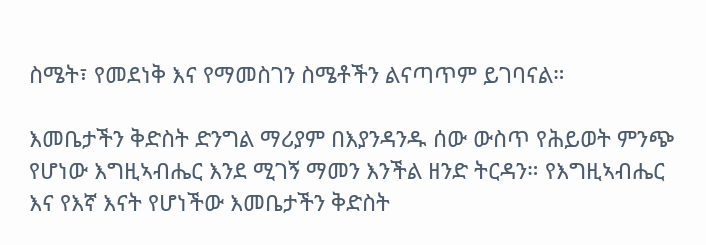ስሜት፣ የመደነቅ እና የማመስገን ስሜቶችን ልናጣጥም ይገባናል።

እመቤታችን ቅድስት ድንግል ማሪያም በእያንዳንዱ ሰው ውስጥ የሕይወት ምንጭ የሆነው እግዚኣብሔር እንደ ሚገኝ ማመን እንችል ዘንድ ትርዳን። የእግዚኣብሔር እና የእኛ እናት የሆነችው እመቤታችን ቅድስት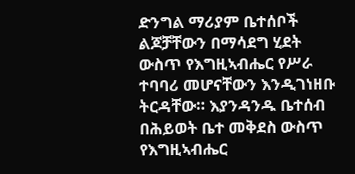ድንግል ማሪያም ቤተሰቦች ልጆቻቸውን በማሳደግ ሂደት ውስጥ የእግዚኣብሔር የሥራ ተባባሪ መሆናቸውን እንዲገነዘቡ ትርዳቸው። እያንዳንዱ ቤተሰብ በሕይወት ቤተ መቅደስ ውስጥ የእግዚኣብሔር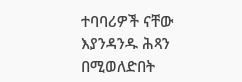ተባባሪዎች ናቸው እያንዳንዱ ሕጻን በሚወለድበት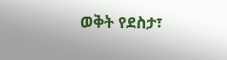ወቅት የደስታ፣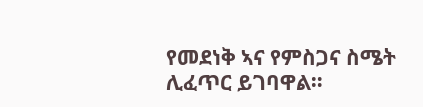የመደነቅ ኣና የምስጋና ስሜት ሊፈጥር ይገባዋል።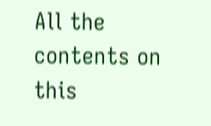All the contents on this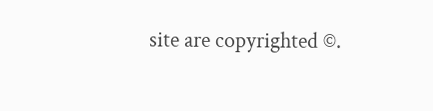site are copyrighted ©.